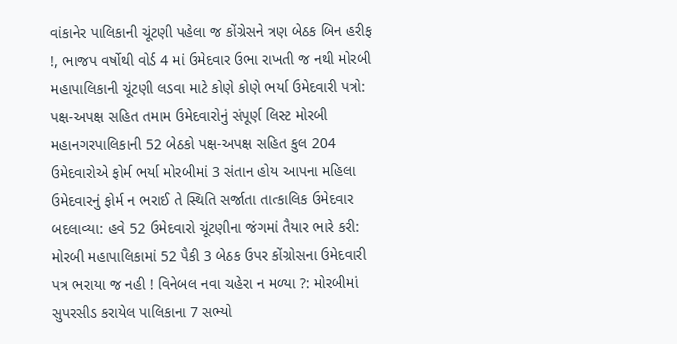વાંકાનેર પાલિકાની ચૂંટણી પહેલા જ કોંગ્રેસને ત્રણ બેઠક બિન હરીફ !, ભાજપ વર્ષોથી વોર્ડ 4 માં ઉમેદવાર ઉભા રાખતી જ નથી મોરબી મહાપાલિકાની ચૂંટણી લડવા માટે કોણે કોણે ભર્યા ઉમેદવારી પત્રો: પક્ષ-અપક્ષ સહિત તમામ ઉમેદવારોનું સંપૂર્ણ લિસ્ટ મોરબી મહાનગરપાલિકાની 52 બેઠકો પક્ષ-અપક્ષ સહિત કુલ 204 ઉમેદવારોએ ફોર્મ ભર્યા મોરબીમાં 3 સંતાન હોય આપના મહિલા ઉમેદવારનું ફોર્મ ન ભરાઈ તે સ્થિતિ સર્જાતા તાત્કાલિક ઉમેદવાર બદલાવ્યા: હવે 52 ઉમેદવારો ચૂંટણીના જંગમાં તૈયાર ભારે કરી: મોરબી મહાપાલિકામાં 52 પૈકી 3 બેઠક ઉપર કોંગ્રોસના ઉમેદવારી પત્ર ભરાયા જ નહી ! વિનેબલ નવા ચહેરા ન મળ્યા ?: મોરબીમાં સુપરસીડ કરાયેલ પાલિકાના 7 સભ્યો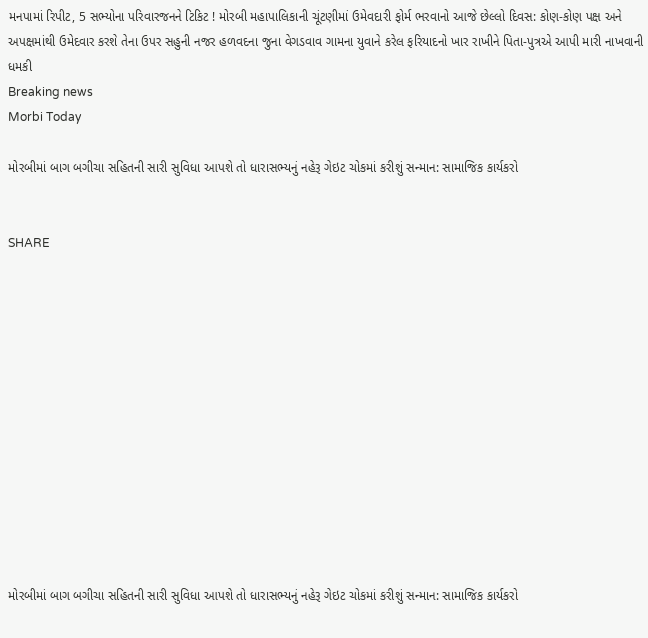મનપામાં રિપીટ, 5 સભ્યોના પરિવારજનને ટિકિટ ! મોરબી મહાપાલિકાની ચૂંટણીમાં ઉમેવદારી ફોર્મ ભરવાનો આજે છેલ્લો દિવસ: કોણ-કોણ પક્ષ અને અપક્ષમાંથી ઉમેદવાર કરશે તેના ઉપર સહુની નજર હળવદના જુના વેગડવાવ ગામના યુવાને કરેલ ફરિયાદનો ખાર રાખીને પિતા-પુત્રએ આપી મારી નાખવાની ધમકી
Breaking news
Morbi Today

મોરબીમાં બાગ બગીચા સહિતની સારી સુવિધા આપશે તો ધારાસભ્યનું નહેરૂ ગેઇટ ચોકમાં કરીશું સન્માન: સામાજિક કાર્યકરો


SHARE













મોરબીમાં બાગ બગીચા સહિતની સારી સુવિધા આપશે તો ધારાસભ્યનું નહેરૂ ગેઇટ ચોકમાં કરીશું સન્માન: સામાજિક કાર્યકરો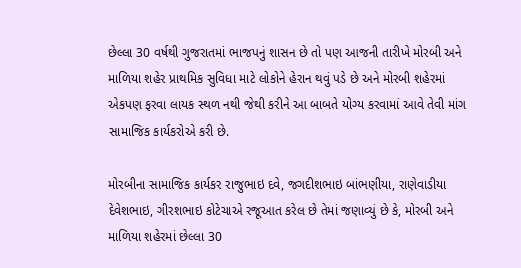છેલ્લા 30 વર્ષથી ગુજરાતમાં ભાજપનું શાસન છે તો પણ આજની તારીખે મોરબી અને માળિયા શહેર પ્રાથમિક સુવિધા માટે લોકોને હેરાન થવું પડે છે અને મોરબી શહેરમાં એકપણ ફરવા લાયક સ્થળ નથી જેથી કરીને આ બાબતે યોગ્ય કરવામાં આવે તેવી માંગ સામાજિક કાર્યકરોએ કરી છે.

મોરબીના સામાજિક કાર્યકર રાજુભાઇ દવે, જગદીશભાઇ બાંભણીયા, રાણેવાડીયા દેવેશભાઇ, ગીરશભાઇ કોટેચાએ રજૂઆત કરેલ છે તેમાં જણાવ્યું છે કે, મોરબી અને માળિયા શહેરમાં છેલ્લા 30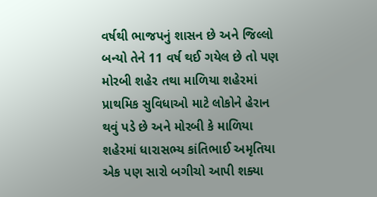વર્ષથી ભાજપનું શાસન છે અને જિલ્લો બન્યો તેને 11 વર્ષ થઈ ગયેલ છે તો પણ મોરબી શહેર તથા માળિયા શહેરમાં પ્રાથમિક સુવિધાઓ માટે લોકોને હેરાન થવું પડે છે અને મોરબી કે માળિયા શહેરમાં ધારાસભ્ય કાંતિભાઈ અમૃતિયા એક પણ સારો બગીચો આપી શક્યા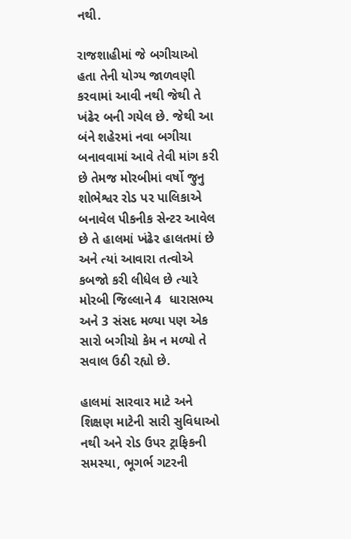નથી.

રાજશાહીમાં જે બગીચાઓ હતા તેની યોગ્ય જાળવણી કરવામાં આવી નથી જેથી તે ખંઢેર બની ગયેલ છે. જેથી આ બંને શહેરમાં નવા બગીચા બનાવવામાં આવે તેવી માંગ કરી છે તેમજ મોરબીમાં વર્ષો જુનુ શોભેશ્વર રોડ પર પાલિકાએ બનાવેલ પીકનીક સેન્ટર આવેલ છે તે હાલમાં ખંઢેર હાલતમાં છે અને ત્યાં આવારા તત્વોએ કબજો કરી લીધેલ છે ત્યારે મોરબી જિલ્લાને 4  ધારાસભ્ય અને 3 સંસદ મળ્યા પણ એક સારો બગીચો કેમ ન મળ્યો તે સવાલ ઉઠી રહ્યો છે.

હાલમાં સારવાર માટે અને શિક્ષણ માટેની સારી સુવિધાઓ નથી અને રોડ ઉપર ટ્રાફિકની સમસ્યા, ભૂગર્ભ ગટરની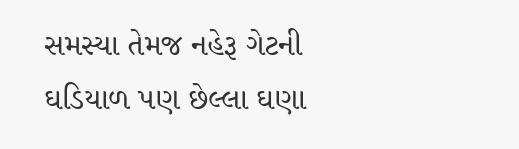સમસ્યા તેમજ નહેરૂ ગેટની ઘડિયાળ પણ છેલ્લા ઘણા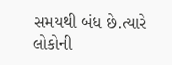સમયથી બંધ છે.ત્યારે લોકોની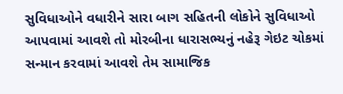સુવિધાઓને વધારીને સારા બાગ સહિતની લોકોને સુવિધાઓ આપવામાં આવશે તો મોરબીના ધારાસભ્યનું નહેરૂ ગેઇટ ચોકમાં સન્માન કરવામાં આવશે તેમ સામાજિક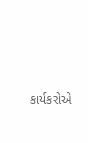કાર્યકરોએ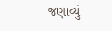જણાવ્યું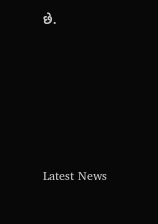છે.






Latest News